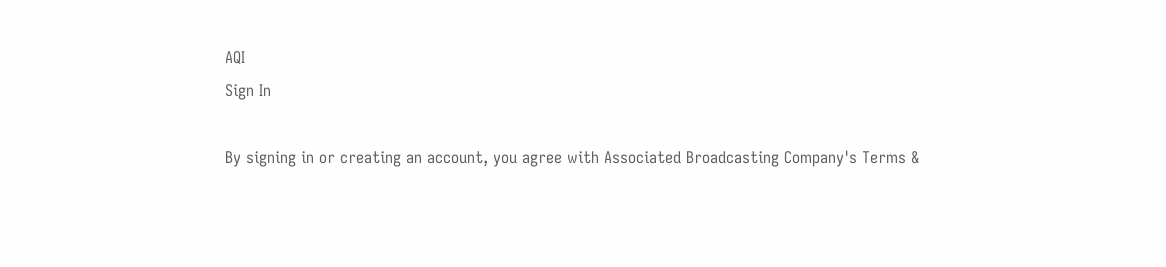AQI
Sign In

By signing in or creating an account, you agree with Associated Broadcasting Company's Terms &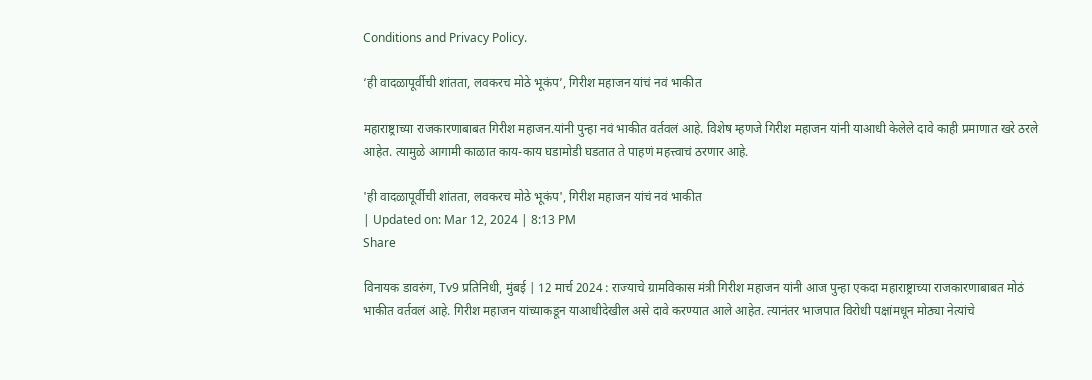Conditions and Privacy Policy.

‘ही वादळापूर्वीची शांतता, लवकरच मोठे भूकंप’, गिरीश महाजन यांचं नवं भाकीत

महाराष्ट्राच्या राजकारणाबाबत गिरीश महाजन.यांनी पुन्हा नवं भाकीत वर्तवलं आहे. विशेष म्हणजे गिरीश महाजन यांनी याआधी केलेले दावे काही प्रमाणात खरे ठरले आहेत. त्यामुळे आगामी काळात काय-काय घडामोडी घडतात ते पाहणं महत्त्वाचं ठरणार आहे.

'ही वादळापूर्वीची शांतता, लवकरच मोठे भूकंप', गिरीश महाजन यांचं नवं भाकीत
| Updated on: Mar 12, 2024 | 8:13 PM
Share

विनायक डावरुंग, Tv9 प्रतिनिधी, मुंबई | 12 मार्च 2024 : राज्याचे ग्रामविकास मंत्री गिरीश महाजन यांनी आज पुन्हा एकदा महाराष्ट्राच्या राजकारणाबाबत मोठं भाकीत वर्तवलं आहे. गिरीश महाजन यांच्याकडून याआधीदेखील असे दावे करण्यात आले आहेत. त्यानंतर भाजपात विरोधी पक्षांमधून मोठ्या नेत्यांचे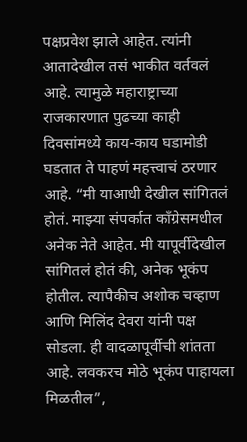पक्षप्रवेश झाले आहेत. त्यांनी आतादेखील तसं भाकीत वर्तवलं आहे. त्यामुळे महाराष्ट्राच्या राजकारणात पुढच्या काही दिवसांमध्ये काय-काय घडामोडी घडतात ते पाहणं महत्त्वाचं ठरणार आहे. “मी याआधी देखील सांगितलं होतं. माझ्या संपर्कात काँग्रेसमधील अनेक नेते आहेत. मी यापूर्वीदेखील सांगितलं होतं की, अनेक भूकंप होतील. त्यापैकीच अशोक चव्हाण आणि मिलिंद देवरा यांनी पक्ष सोडला. ही वादळापूर्वीची शांतता आहे. लवकरच मोठे भूकंप पाहायला मिळतील”,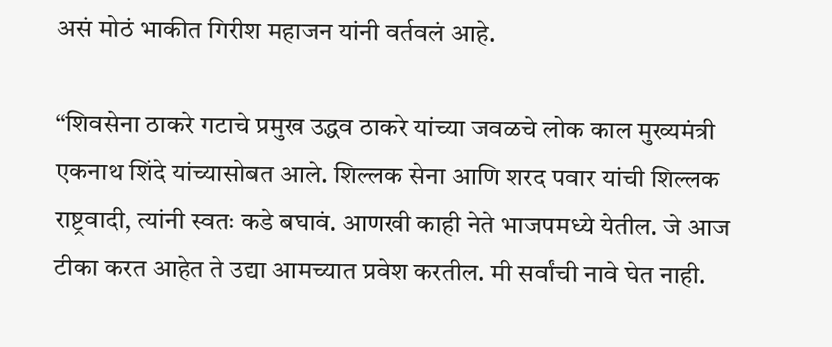असं मोठं भाकीत गिरीश महाजन यांनी वर्तवलं आहे.

“शिवसेना ठाकरे गटाचे प्रमुख उद्धव ठाकरे यांच्या जवळचे लोक काल मुख्यमंत्री एकनाथ शिंदे यांच्यासोबत आले. शिल्लक सेना आणि शरद पवार यांची शिल्लक राष्ट्रवादी, त्यांनी स्वतः कडे बघावं. आणखी काही नेते भाजपमध्ये येतील. जे आज टीका करत आहेत ते उद्या आमच्यात प्रवेश करतील. मी सर्वांची नावे घेत नाही.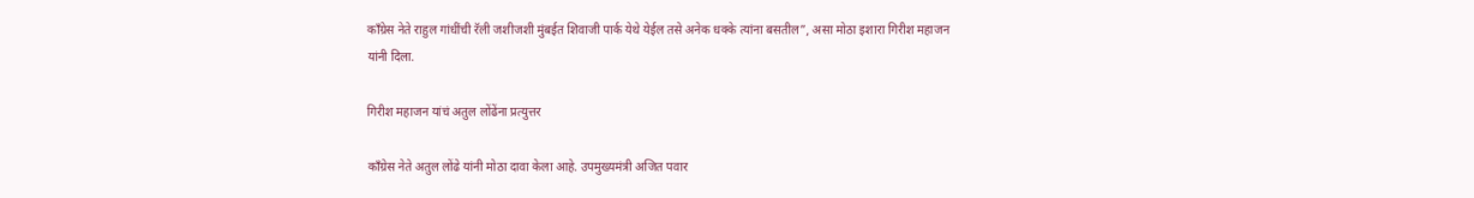काँग्रेस नेते राहुल गांधींची रॅली जशीजशी मुंबईत शिवाजी पार्क येथे येईल तसे अनेक धक्के त्यांना बसतील”, असा मोठा इशारा गिरीश महाजन यांनी दिला.

गिरीश महाजन यांचं अतुल लोंढेंना प्रत्युत्तर

काँग्रेस नेते अतुल लोंढे यांनी मोठा दावा केला आहे. उपमुख्यमंत्री अजित पवार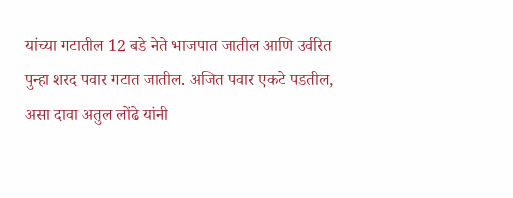यांच्या गटातील 12 बडे नेते भाजपात जातील आणि उर्वरित पुन्हा शरद पवार गटात जातील. अजित पवार एकटे पडतील, असा दावा अतुल लोंढे यांनी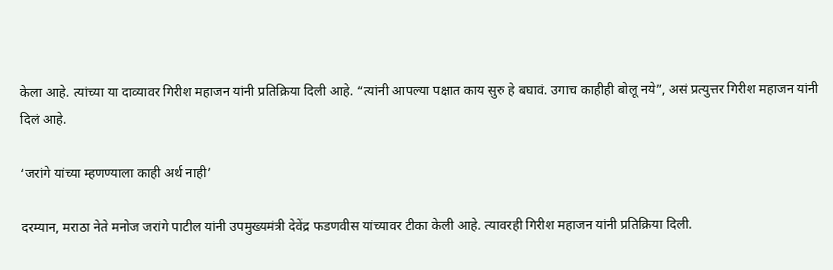केला आहे. त्यांच्या या दाव्यावर गिरीश महाजन यांनी प्रतिक्रिया दिली आहे. “त्यांनी आपल्या पक्षात काय सुरु हे बघावं. उगाच काहीही बोलू नये”, असं प्रत्युत्तर गिरीश महाजन यांनी दिलं आहे.

‘जरांगे यांच्या म्हणण्याला काही अर्थ नाही’

दरम्यान, मराठा नेते मनोज जरांगे पाटील यांनी उपमुख्यमंत्री देवेंद्र फडणवीस यांच्यावर टीका केली आहे. त्यावरही गिरीश महाजन यांनी प्रतिक्रिया दिली.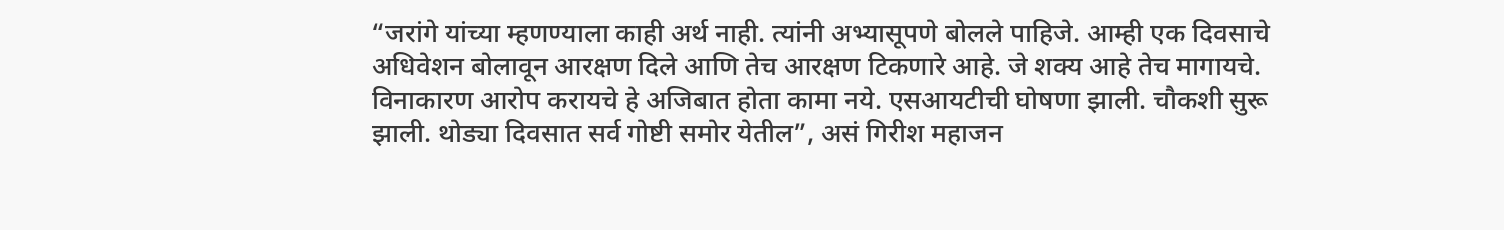“जरांगे यांच्या म्हणण्याला काही अर्थ नाही. त्यांनी अभ्यासूपणे बोलले पाहिजे. आम्ही एक दिवसाचे अधिवेशन बोलावून आरक्षण दिले आणि तेच आरक्षण टिकणारे आहे. जे शक्य आहे तेच मागायचे. विनाकारण आरोप करायचे हे अजिबात होता कामा नये. एसआयटीची घोषणा झाली. चौकशी सुरू झाली. थोड्या दिवसात सर्व गोष्टी समोर येतील”, असं गिरीश महाजन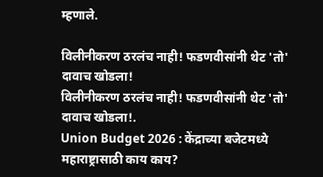म्हणाले.

विलीनीकरण ठरलंच नाही! फडणवीसांनी थेट 'तो' दावाच खोडला!
विलीनीकरण ठरलंच नाही! फडणवीसांनी थेट 'तो' दावाच खोडला!.
Union Budget 2026 : केंद्राच्या बजेटमध्ये महाराष्ट्रासाठी काय काय?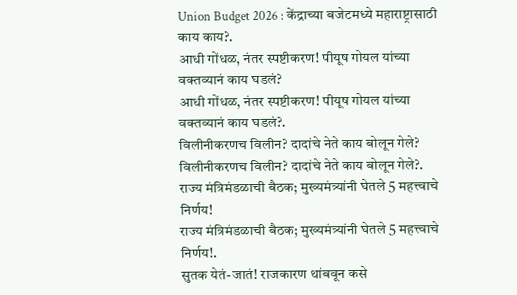Union Budget 2026 : केंद्राच्या बजेटमध्ये महाराष्ट्रासाठी काय काय?.
आधी गोंधळ, नंतर स्पष्टीकरण! पीयूष गोयल यांच्या वक्तव्यानं काय घडलं?
आधी गोंधळ, नंतर स्पष्टीकरण! पीयूष गोयल यांच्या वक्तव्यानं काय घडलं?.
विलीनीकरणच विलीन? दादांचे नेते काय बोलून गेले?
विलीनीकरणच विलीन? दादांचे नेते काय बोलून गेले?.
राज्य मंत्रिमंडळाची बैठक; मुख्यमंत्र्यांनी घेतले 5 महत्त्वाचे निर्णय!
राज्य मंत्रिमंडळाची बैठक; मुख्यमंत्र्यांनी घेतले 5 महत्त्वाचे निर्णय!.
सुतक येतं-जातं! राजकारण थांबवून कसे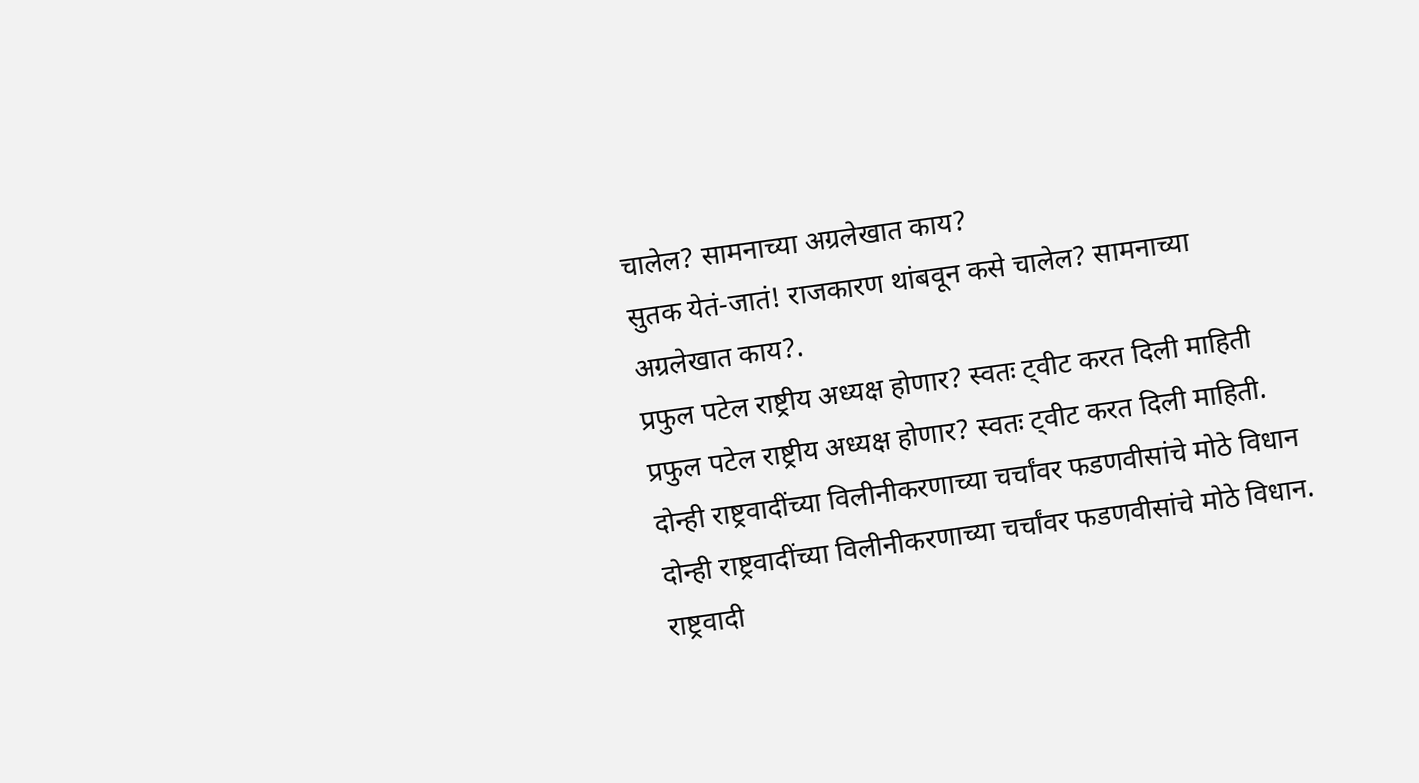चालेल? सामनाच्या अग्रलेखात काय?
सुतक येतं-जातं! राजकारण थांबवून कसे चालेल? सामनाच्या अग्रलेखात काय?.
प्रफुल पटेल राष्ट्रीय अध्यक्ष होणार? स्वतः ट्वीट करत दिली माहिती
प्रफुल पटेल राष्ट्रीय अध्यक्ष होणार? स्वतः ट्वीट करत दिली माहिती.
दोन्ही राष्ट्रवादींच्या विलीनीकरणाच्या चर्चांवर फडणवीसांचे मोठे विधान
दोन्ही राष्ट्रवादींच्या विलीनीकरणाच्या चर्चांवर फडणवीसांचे मोठे विधान.
राष्ट्रवादी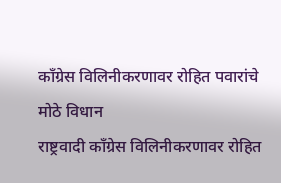काँग्रेस विलिनीकरणावर रोहित पवारांचे मोठे विधान
राष्ट्रवादी काँग्रेस विलिनीकरणावर रोहित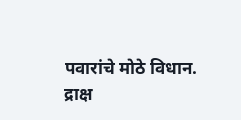पवारांचे मोठे विधान.
द्राक्ष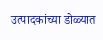उत्पादकांच्या डोळ्यात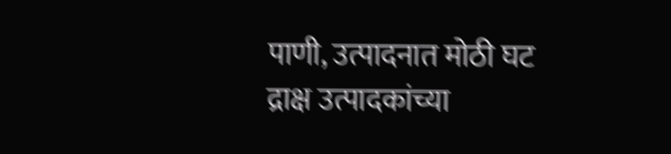पाणी, उत्पादनात मोठी घट
द्राक्ष उत्पादकांच्या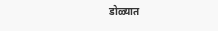डोळ्यात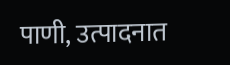पाणी, उत्पादनात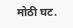मोठी घट.